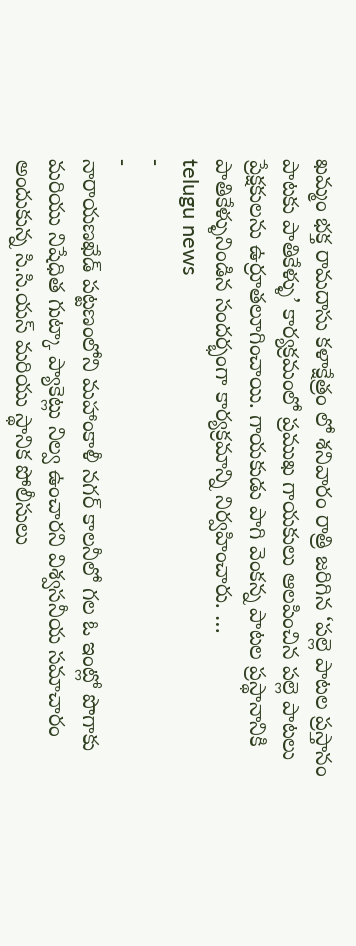ఖమ్మం భక్త రామదాసు కళాక్షేత్రం లో శనివారం రాత్రి జరిగిన ‘పల్లె పాటల ప్రస్తానం పాటకు పాతికేళ్ళు’ కార్యక్రమంలో ప్రముఖ గాయకులు ఆలపించిన పల్లె పాటలు ప్రేక్షకులను ఉర్రూతలూగించాయి. గాయకుడు పాగి వెంకన్న పాటల ప్రస్థానానికి పాతికేళ్ళునిండిన సందర్భంగా కార్యక్రమాన్ని నిర్వహించారు. …
telugu news
-
-
నారాయణఖేడ్ పట్టణంలోని మహాంకాళీ నగర్ కాలనీలో గల ఓ ఇంట్లో పొగాకు మరియు నిషేధిత గుట్కా ప్యాకెట్లు నిల్వ ఉంచారని విశ్వసనీయ సమాచారం అందుకున్న సి.సి.యస్ మరియు స్థానిక పోలీసులు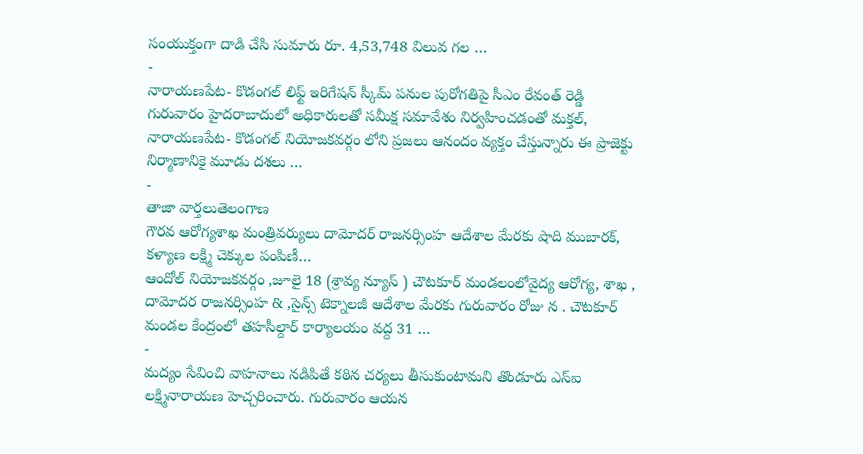సంయుక్తంగా దాడి చేసి సుమారు రూ. 4,53,748 విలువ గల …
-
నారాయణపేట- కొడంగల్ లిఫ్ట్ ఇరిగేషన్ స్కీమ్ పనుల పురోగతిపై సీఎం రేవంత్ రెడ్డి గురువారం హైదరాబాదులో అధికారులతో సమీక్ష సమావేశం నిర్వహించడంతో మక్తల్, నారాయణపేట- కొడంగల్ నియోజకవర్గం లోని ప్రజలు ఆనందం వ్యక్తం చేస్తున్నారు ఈ ప్రాజెక్టు నిర్మాణానికై మూడు దశలు …
-
తాజా వార్తలుతెలంగాణ
గౌరవ ఆరోగ్యశాఖ మంత్రివర్యులు దామోదర్ రాజనర్సింహ ఆదేశాల మేరకు షాది ముబారక్, కళ్యాణ లక్ష్మి చెక్కుల పంపిణీ…
ఆందోల్ నియోజకవర్గం ,జూలై 18 (శ్రావ్య న్యూస్ ) చౌటకూర్ మండలంలోవైద్య ఆరోగ్య, శాఖ , దామోదర రాజనర్సింహ & ,సైన్స్ టెక్నాలజీ ఆదేశాల మేరకు గురువారం రోజు న . చౌటకూర్ మండల కేంద్రంలో తహసీల్దార్ కార్యాలయం వద్ద 31 …
-
మద్యం సేవించి వాహనాలు నడిపితే కఠిన చర్యలు తీసుకుంటామని తొండూరు ఎస్ఐ లక్ష్మినారాయణ హెచ్చరించారు. గురువారం ఆయన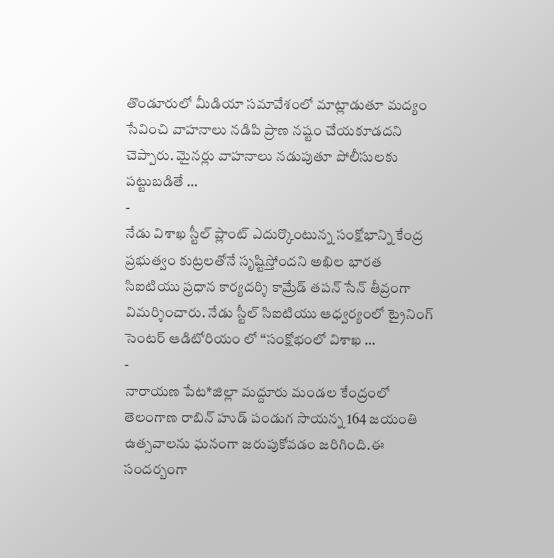తొండూరులో మీడియా సమావేశంలో మాట్లాడుతూ మద్యం సేవించి వాహనాలు నడిపి ప్రాణ నష్టం చేయకూడదని చెప్పారు. మైనర్లు వాహనాలు నడుపుతూ పోలీసులకు పట్టుబడితే …
-
నేడు విశాఖ స్టీల్ ప్లాంట్ ఎదుర్కొంటున్న సంక్షోభాన్ని కేంద్ర ప్రభుత్వం కుట్రలతోనే సృష్టిస్తోందని అఖిల భారత సిఐటియు ప్రధాన కార్యదర్శి కామ్రేడ్ తపన్ సేన్ తీవ్రంగా విమర్శించారు. నేడు స్టీల్ సిఐటియు ఆధ్వర్యంలో ట్రైనింగ్ సెంటర్ ఆడిటోరియం లో “సంక్షోభంలో విశాఖ …
-
నారాయణ పేట*జిల్లా మద్దూరు మండల కేంద్రంలో తెలంగాణ రాబిన్ హుడ్ పండుగ సాయన్న 164 జయంతి ఉత్సవాలను ఘనంగా జరుపుకోవడం జరిగింది.ఈ సందర్బంగా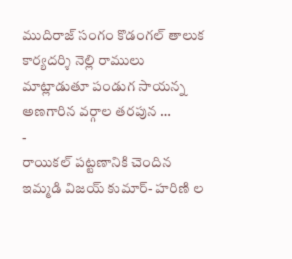ముదిరాజ్ సంగం కొడంగల్ తాలుక కార్యదర్శి నెల్లి రాములు మాట్లాడుతూ పండుగ సాయన్న అణగారిన వర్గాల తరపున …
-
రాయికల్ పట్టణానికి చెందిన ఇమ్మడి విజయ్ కుమార్- హరిణి ల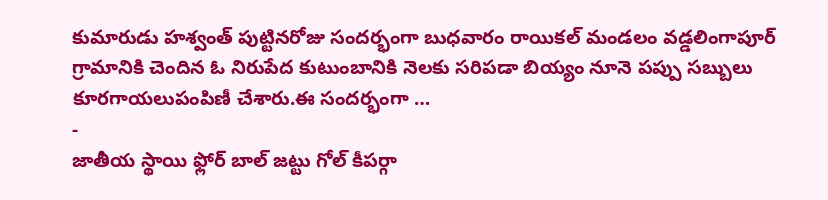కుమారుడు హశ్వంత్ పుట్టినరోజు సందర్భంగా బుధవారం రాయికల్ మండలం వడ్డలింగాపూర్ గ్రామానికి చెందిన ఓ నిరుపేద కుటుంబానికి నెలకు సరిపడా బియ్యం నూనె పప్పు సబ్బులు కూరగాయలుపంపిణీ చేశారు.ఈ సందర్భంగా …
-
జాతీయ స్థాయి ఫ్లోర్ బాల్ జట్టు గోల్ కీపర్గా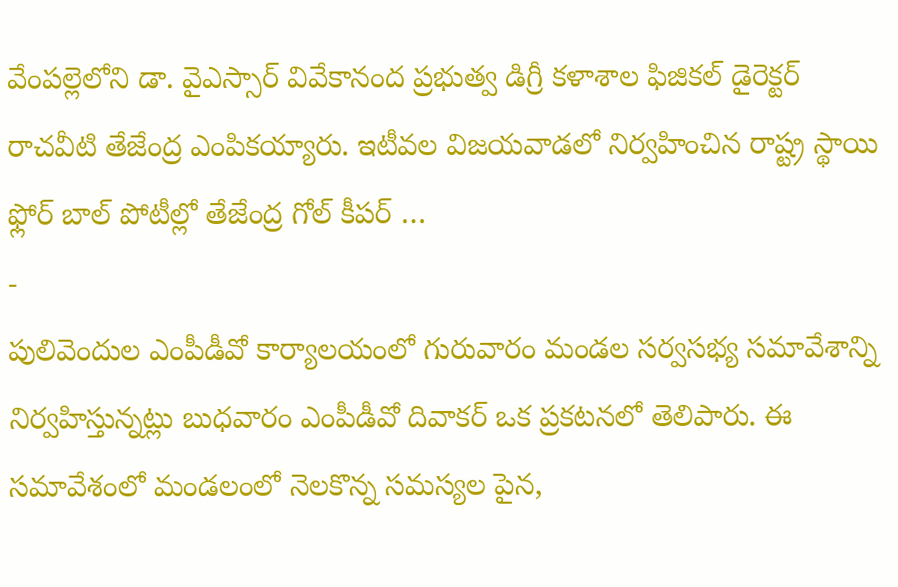వేంపల్లెలోని డా. వైఎస్సార్ వివేకానంద ప్రభుత్వ డిగ్రీ కళాశాల ఫిజికల్ డైరెక్టర్ రాచవీటి తేజేంద్ర ఎంపికయ్యారు. ఇటీవల విజయవాడలో నిర్వహించిన రాష్ట్ర స్థాయి ఫ్లోర్ బాల్ పోటీల్లో తేజేంద్ర గోల్ కీపర్ …
-
పులివెందుల ఎంపీడీవో కార్యాలయంలో గురువారం మండల సర్వసభ్య సమావేశాన్ని నిర్వహిస్తున్నట్లు బుధవారం ఎంపీడీవో దివాకర్ ఒక ప్రకటనలో తెలిపారు. ఈ సమావేశంలో మండలంలో నెలకొన్న సమస్యల పైన,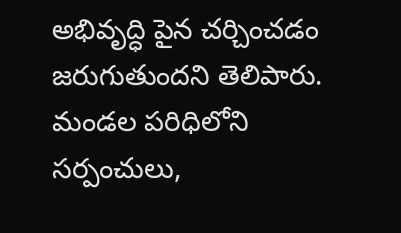అభివృద్ధి పైన చర్చించడం జరుగుతుందని తెలిపారు. మండల పరిధిలోని సర్పంచులు,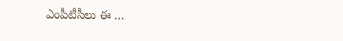ఎంపీటీసీలు ఈ …